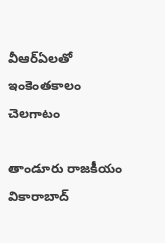వీఆర్ఏలతో ఇంకెంతకాలం చెల‌గాటం

తాండూరు రాజకీయం వికారాబాద్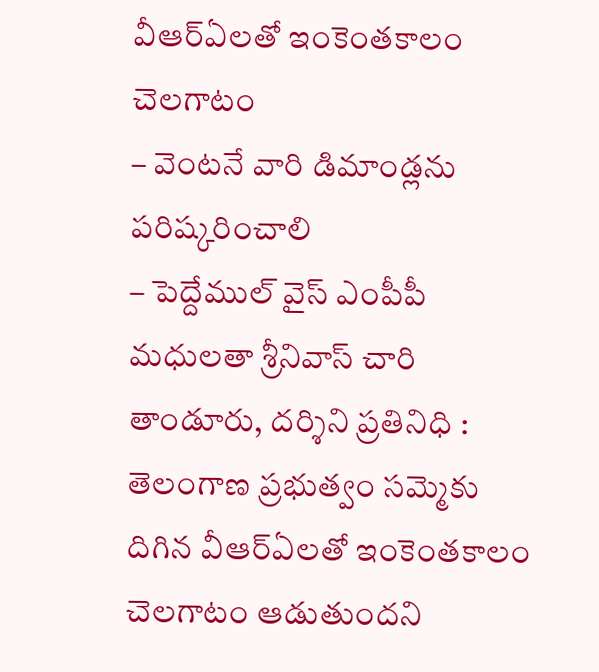వీఆర్ఏలతో ఇంకెంతకాలం చెల‌గాటం
– వెంట‌నే వారి డిమాండ్ల‌ను ప‌రిష్క‌రించాలి
– పెద్దేముల్ వైస్ ఎంపీపీ మధుల‌తా శ్రీ‌నివాస్ చారి
తాండూరు, ద‌ర్శిని ప్ర‌తినిధి : తెలంగాణ ప్ర‌భుత్వం స‌మ్మెకు దిగిన వీఆర్ఏల‌తో ఇంకెంత‌కాలం చెల‌గాటం ఆడుతుంద‌ని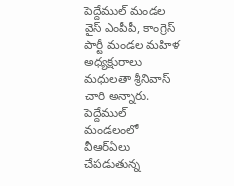పెద్దేముల్ మండ‌ల వైస్ ఎంపీపీ, కాంగ్రెస్ పార్టీ మండ‌ల మ‌హిళ అధ్య‌క్షురాలు మ‌ధుల‌తా శ్రీ‌నివాస్ చారి అన్నారు. పెద్దేముల్ మండ‌లంలో వీఆర్ఏలు చేప‌డుతున్న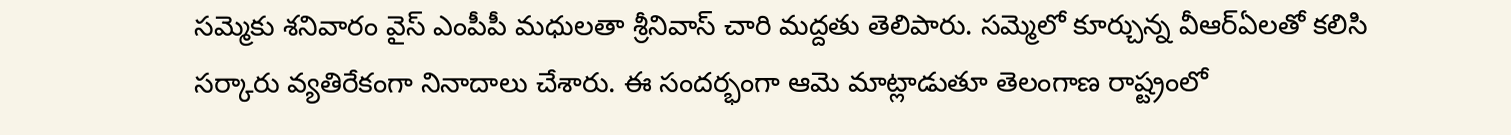స‌మ్మెకు శ‌నివారం వైస్ ఎంపీపీ మ‌ధుల‌తా శ్రీ‌నివాస్ చారి మ‌ద్ద‌తు తెలిపారు. స‌మ్మెలో కూర్చున్న వీఆర్ఏల‌తో క‌లిసి స‌ర్కారు వ్య‌తిరేకంగా నినాదాలు చేశారు. ఈ సంద‌ర్భంగా ఆమె మాట్లాడుతూ తెలంగాణ రాష్ట్రంలో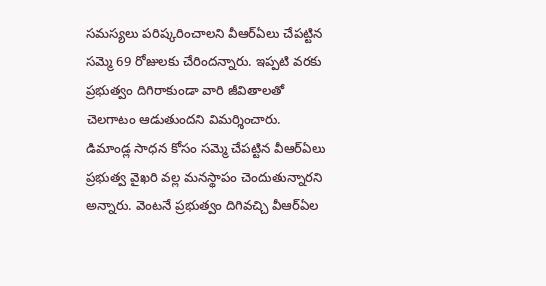స‌మ‌స్య‌లు ప‌రిష్క‌రించాల‌ని వీఆర్ఏలు చేప‌ట్టిన స‌మ్మె 69 రోజుల‌కు చేరింద‌న్నారు. ఇప్ప‌టి వ‌ర‌కు ప్ర‌భుత్వం దిగిరాకుండా వారి జీవితాల‌తో చెల‌గాటం ఆడుతుంద‌ని విమ‌ర్శించారు. డిమాండ్ల సాధ‌న కోసం స‌మ్మె చేప‌ట్టిన వీఆర్ఏలు ప్ర‌భుత్వ వైఖ‌రి వ‌ల్ల మ‌న‌స్థాపం చెందుతున్నార‌ని అన్నారు. వెంట‌నే ప్ర‌భుత్వం దిగివ‌చ్చి వీఆర్ఏల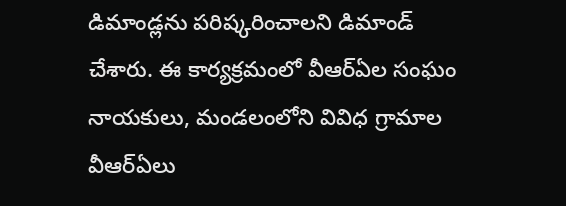డిమాండ్ల‌ను ప‌రిష్క‌రించాల‌ని డిమాండ్ చేశారు. ఈ కార్య‌క్ర‌మంలో వీఆర్ఏల సంఘం నాయ‌కులు, మండ‌లంలోని వివిధ గ్రామాల వీఆర్ఏలు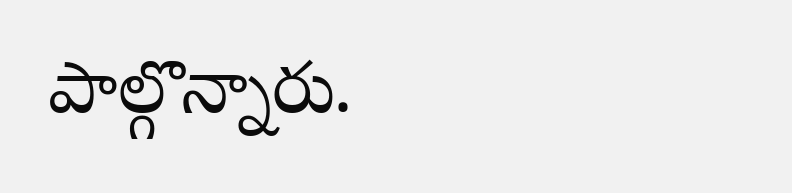పాల్గొన్నారు.